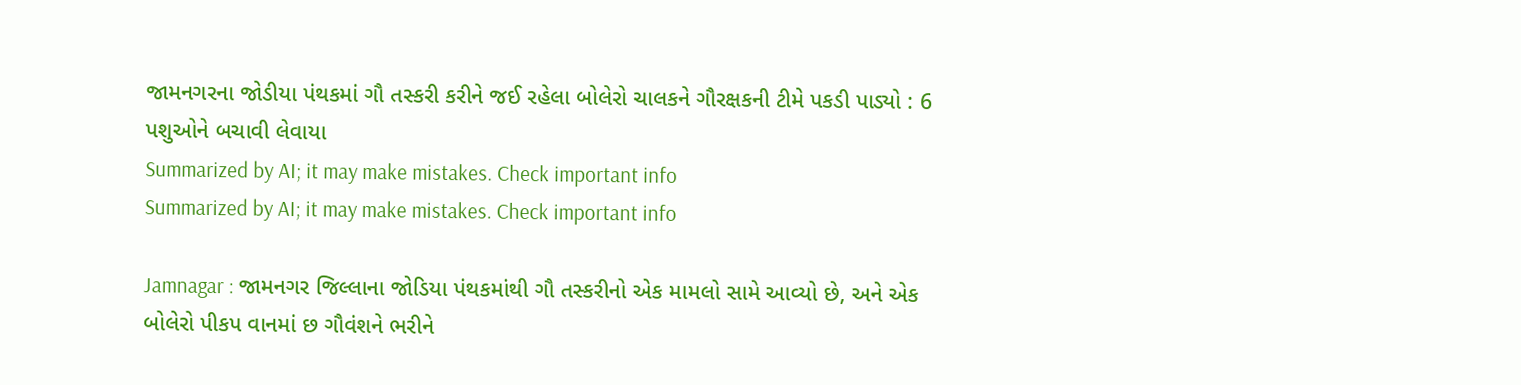જામનગરના જોડીયા પંથકમાં ગૌ તસ્કરી કરીને જઈ રહેલા બોલેરો ચાલકને ગૌરક્ષકની ટીમે પકડી પાડ્યો : 6 પશુઓને બચાવી લેવાયા
Summarized by AI; it may make mistakes. Check important info
Summarized by AI; it may make mistakes. Check important info

Jamnagar : જામનગર જિલ્લાના જોડિયા પંથકમાંથી ગૌ તસ્કરીનો એક મામલો સામે આવ્યો છે, અને એક બોલેરો પીકપ વાનમાં છ ગૌવંશને ભરીને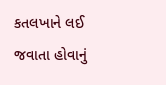કતલખાને લઈ જવાતા હોવાનું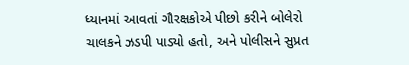ધ્યાનમાં આવતાં ગૌરક્ષકોએ પીછો કરીને બોલેરો ચાલકને ઝડપી પાડ્યો હતો, અને પોલીસને સુપ્રત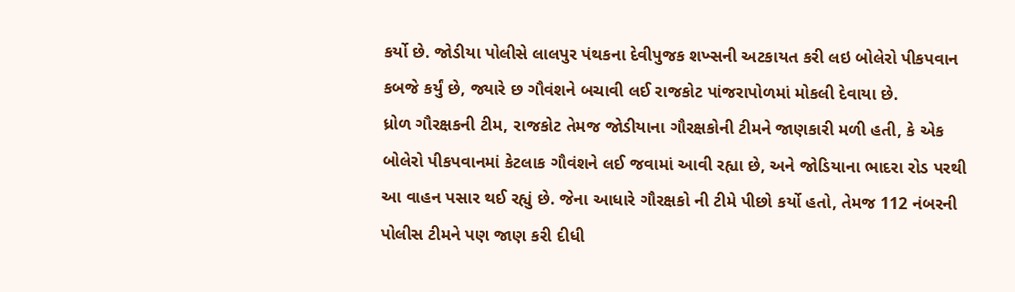કર્યો છે. જોડીયા પોલીસે લાલપુર પંથકના દેવીપુજક શખ્સની અટકાયત કરી લઇ બોલેરો પીકપવાન કબજે કર્યું છે, જ્યારે છ ગૌવંશને બચાવી લઈ રાજકોટ પાંજરાપોળમાં મોકલી દેવાયા છે.
ધ્રોળ ગૌરક્ષકની ટીમ, રાજકોટ તેમજ જોડીયાના ગૌરક્ષકોની ટીમને જાણકારી મળી હતી, કે એક બોલેરો પીકપવાનમાં કેટલાક ગૌવંશને લઈ જવામાં આવી રહ્યા છે, અને જોડિયાના ભાદરા રોડ પરથી આ વાહન પસાર થઈ રહ્યું છે. જેના આધારે ગૌરક્ષકો ની ટીમે પીછો કર્યો હતો, તેમજ 112 નંબરની પોલીસ ટીમને પણ જાણ કરી દીધી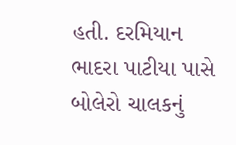હતી. દરમિયાન ભાદરા પાટીયા પાસે બોલેરો ચાલકનું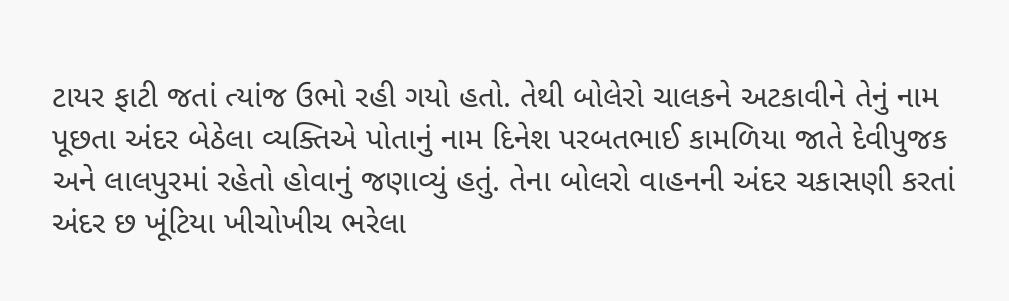ટાયર ફાટી જતાં ત્યાંજ ઉભો રહી ગયો હતો. તેથી બોલેરો ચાલકને અટકાવીને તેનું નામ પૂછતા અંદર બેઠેલા વ્યક્તિએ પોતાનું નામ દિનેશ પરબતભાઈ કામળિયા જાતે દેવીપુજક અને લાલપુરમાં રહેતો હોવાનું જણાવ્યું હતું. તેના બોલરો વાહનની અંદર ચકાસણી કરતાં અંદર છ ખૂંટિયા ખીચોખીચ ભરેલા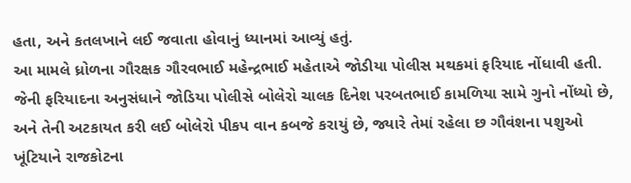હતા, અને કતલખાને લઈ જવાતા હોવાનું ધ્યાનમાં આવ્યું હતું.
આ મામલે ધ્રોળના ગૌરક્ષક ગૌરવભાઈ મહેન્દ્રભાઈ મહેતાએ જોડીયા પોલીસ મથકમાં ફરિયાદ નોંધાવી હતી. જેની ફરિયાદના અનુસંધાને જોડિયા પોલીસે બોલેરો ચાલક દિનેશ પરબતભાઈ કામળિયા સામે ગુનો નોંધ્યો છે, અને તેની અટકાયત કરી લઈ બોલેરો પીકપ વાન કબજે કરાયું છે, જ્યારે તેમાં રહેલા છ ગૌવંશના પશુઓ ખૂંટિયાને રાજકોટના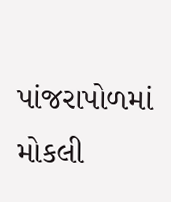પાંજરાપોળમાં મોકલી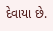દેવાયા છે.